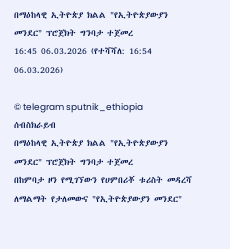በማዕከላዊ ኢትዮጵያ ክልል "የኢትዮጵያውያን መንደር" ፕሮጀክት ግንባታ ተጀመረ
16:45 06.03.2026 (የተሻሻለ: 16:54 06.03.2026)

© telegram sputnik_ethiopia
ሰብስክራይብ
በማዕከላዊ ኢትዮጵያ ክልል "የኢትዮጵያውያን መንደር" ፕሮጀክት ግንባታ ተጀመረ
በከምባታ ዞን የሚገኘውን የሀምበሪቾ ቱሪስት መዳረሻ ለማልማት የታለመውና "የኢትዮጵያውያን መንደር"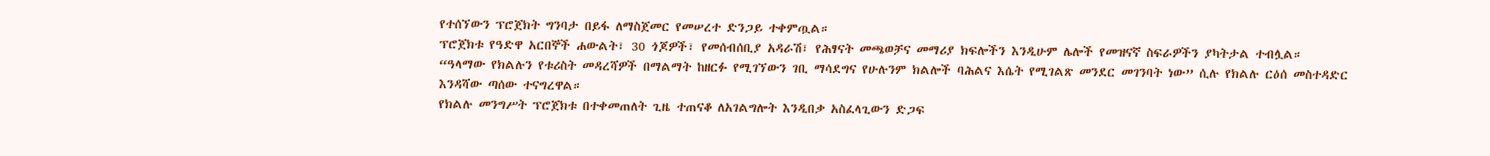የተሰኘውን ፕሮጀክት ግንባታ በይፋ ለማስጀመር የመሠረተ ድንጋይ ተቀምጧል።
ፕሮጀክቱ የዓድዋ አርበኞች ሐውልት፣ 30 ጎጆዎች፣ የመሰብሰቢያ አዳራሽ፣ የሕፃናት መጫወቻና መማሪያ ክፍሎችን እንዲሁም ሌሎች የመዝናኛ ስፍራዎችን ያካትታል ተብሏል።
“ዓላማው የክልሉን የቱሪስት መዳረሻዎች በማልማት ከዘርፉ የሚገኘውን ገቢ ማሳደግና የሁሉንም ክልሎች ባሕልና እሴት የሚገልጽ መንደር መገንባት ነው” ሲሉ የክልሉ ርዕሰ መስተዳድር እንዳሻው ጣሰው ተናግረዋል።
የክልሉ መንግሥት ፕሮጀክቱ በተቀመጠለት ጊዜ ተጠናቆ ለአገልግሎት እንዲበቃ አስፈላጊውን ድጋፍ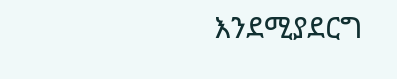እንደሚያደርግ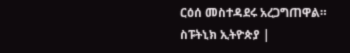ርዕሰ መስተዳደሩ አረጋግጠዋል።
ስፑትኒክ ኢትዮጵያ |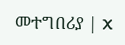መተግበሪያ | X